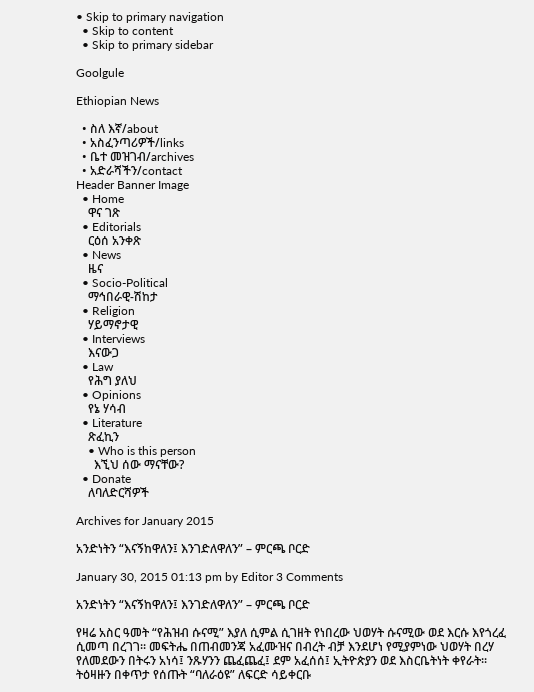• Skip to primary navigation
  • Skip to content
  • Skip to primary sidebar

Goolgule

Ethiopian News

  • ስለ እኛ/about
  • አስፈንጣሪዎች/links
  • ቤተ መዝገብ/archives
  • አድራሻችን/contact
Header Banner Image
  • Home
    ዋና ገጽ
  • Editorials
    ርዕሰ አንቀጽ
  • News
    ዜና
  • Socio-Political
    ማኅበራዊ-ሽከታ
  • Religion
    ሃይማኖታዊ
  • Interviews
    እናውጋ
  • Law
    የሕግ ያለህ
  • Opinions
    የኔ ሃሳብ
  • Literature
    ጽፈኪን
    • Who is this person
      እኚህ ሰው ማናቸው?
  • Donate
    ለባለድርሻዎች

Archives for January 2015

አንድነትን “እናኝከዋለን፤ እንገድለዋለን” – ምርጫ ቦርድ

January 30, 2015 01:13 pm by Editor 3 Comments

አንድነትን “እናኝከዋለን፤ እንገድለዋለን” – ምርጫ ቦርድ

የዛሬ አስር ዓመት “የሕዝብ ሱናሚ” እያለ ሲምል ሲገዘት የነበረው ህወሃት ሱናሚው ወደ እርሱ እየጎረፈ ሲመጣ በረገገ፡፡ መፍትሔ በጠብመንጃ አፈሙዝና በብረት ብቻ እንደሆነ የሚያምነው ህወሃት በረሃ የለመደውን በትሩን አነሳ፤ ንጹሃንን ጨፈጨፈ፤ ደም አፈሰሰ፤ ኢትዮጵያን ወደ እስርቤትነት ቀየራት፡፡ ትዕዛዙን በቀጥታ የሰጡት “ባለራዕዩ” ለፍርድ ሳይቀርቡ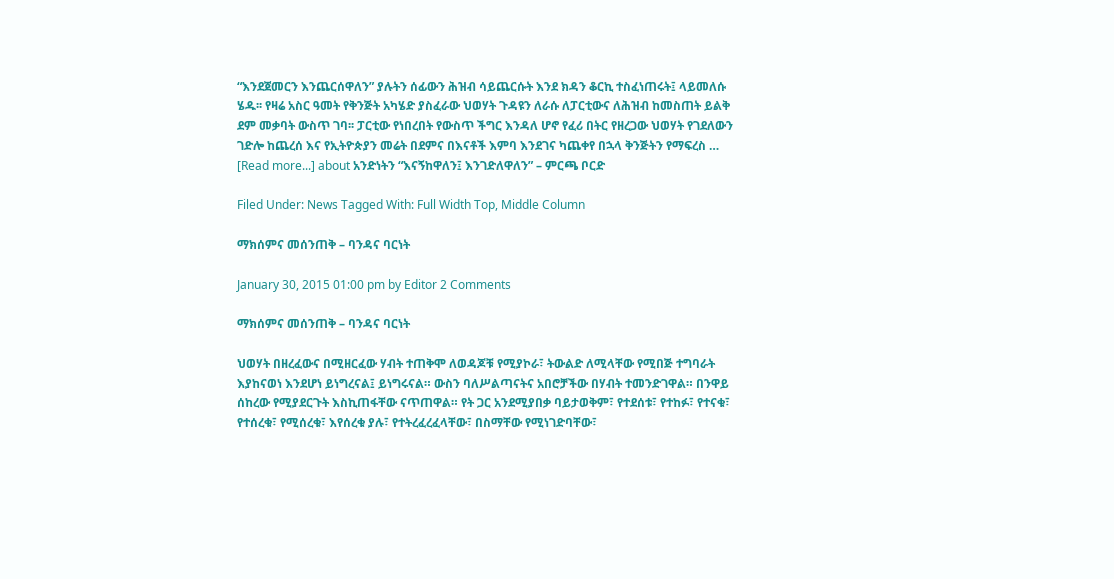“እንደጀመርን እንጨርሰዋለን” ያሉትን ሰፊውን ሕዝብ ሳይጨርሱት እንደ ክዳን ቆርኪ ተስፈነጠሩት፤ ላይመለሱ ሄዱ፡፡ የዛሬ አስር ዓመት የቅንጅት አካሄድ ያስፈራው ህወሃት ጉዳዩን ለራሱ ለፓርቲውና ለሕዝብ ከመስጠት ይልቅ ደም መቃባት ውስጥ ገባ፡፡ ፓርቲው የነበረበት የውስጥ ችግር እንዳለ ሆኖ የፈሪ በትር የዘረጋው ህወሃት የገደለውን ገድሎ ከጨረሰ እና የኢትዮጵያን መሬት በደምና በእናቶች እምባ እንደገና ካጨቀየ በኋላ ቅንጅትን የማፍረስ … [Read more...] about አንድነትን “እናኝከዋለን፤ እንገድለዋለን” – ምርጫ ቦርድ

Filed Under: News Tagged With: Full Width Top, Middle Column

ማክሰምና መሰንጠቅ – ባንዳና ባርነት

January 30, 2015 01:00 pm by Editor 2 Comments

ማክሰምና መሰንጠቅ – ባንዳና ባርነት

ህወሃት በዘረፈውና በሚዘርፈው ሃብት ተጠቅሞ ለወዳጆቹ የሚያኮራ፣ ትውልድ ለሚላቸው የሚበጅ ተግባራት እያከናወነ እንደሆነ ይነግረናል፤ ይነግሩናል። ውስን ባለሥልጣናትና አበሮቻችው በሃብት ተመንድገዋል። በንዋይ ሰከረው የሚያደርጉት እስኪጠፋቸው ናጥጠዋል። የት ጋር አንደሚያበቃ ባይታወቅም፣ የተደሰቱ፣ የተከፉ፣ የተናቁ፣ የተሰረቁ፣ የሚሰረቁ፣ እየሰረቁ ያሉ፣ የተትረፈረፈላቸው፣ በስማቸው የሚነገድባቸው፣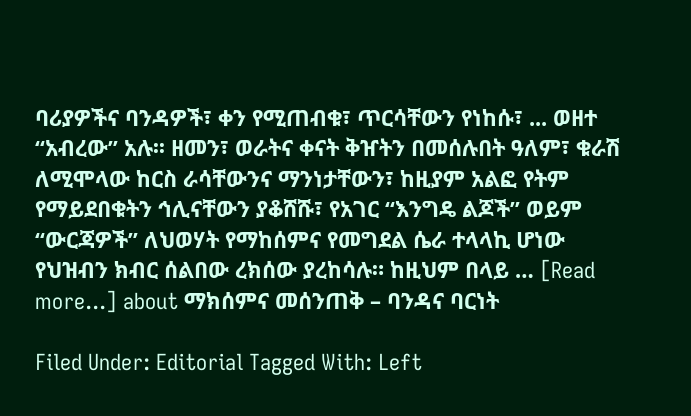ባሪያዎችና ባንዳዎች፣ ቀን የሚጠብቁ፣ ጥርሳቸውን የነከሱ፣ ... ወዘተ “አብረው” አሉ፡፡ ዘመን፣ ወራትና ቀናት ቅዠትን በመሰሉበት ዓለም፣ ቁራሽ ለሚሞላው ከርስ ራሳቸውንና ማንነታቸውን፣ ከዚያም አልፎ የትም የማይደበቁትን ኅሊናቸውን ያቆሸሹ፣ የአገር “እንግዴ ልጆች” ወይም “ውርጃዎች” ለህወሃት የማከሰምና የመግደል ሴራ ተላላኪ ሆነው የህዝብን ክብር ሰልበው ረክሰው ያረከሳሉ። ከዚህም በላይ … [Read more...] about ማክሰምና መሰንጠቅ – ባንዳና ባርነት

Filed Under: Editorial Tagged With: Left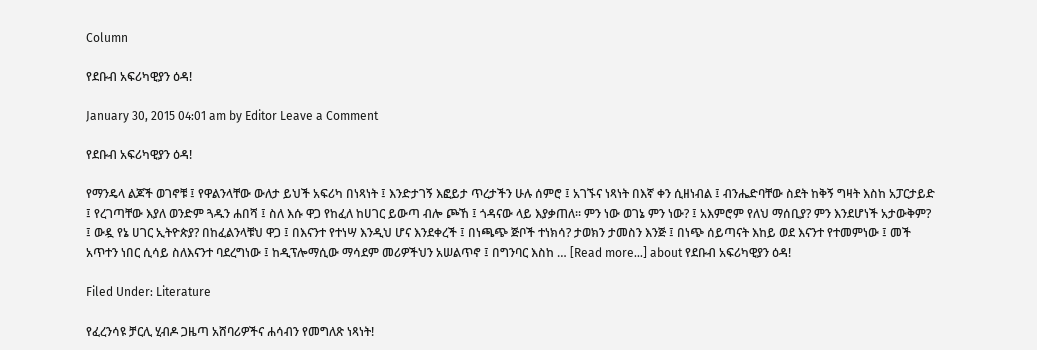Column

የደቡብ አፍሪካዊያን ዕዳ!

January 30, 2015 04:01 am by Editor Leave a Comment

የደቡብ አፍሪካዊያን ዕዳ!

የማንዴላ ልጆች ወገኖቹ ፤ የዋልንላቸው ውለታ ይህች አፍሪካ በነጻነት ፤ እንድታገኝ እፎይታ ጥረታችን ሁሉ ሰምሮ ፤ አገኙና ነጻነት በእኛ ቀን ሲዘነብል ፤ ብንሔድባቸው ስደት ከቅኝ ግዛት እስከ አፓርታይድ ፤ የረገጣቸው እያለ ወንድም ጓዱን ሐበሻ ፤ ስለ እሱ ዋጋ የከፈለ ከሀገር ይውጣ ብሎ ጮኸ ፤ ጎዳናው ላይ እያቃጠለ፡፡ ምን ነው ወገኔ ምን ነው? ፤ አእምሮም የለህ ማሰቢያ? ምን እንደሆነች አታውቅም? ፤ ውዷ የኔ ሀገር ኢትዮጵያ? በከፈልንላቹህ ዋጋ ፤ በእናንተ የተነሣ እንዲህ ሆና እንደቀረች ፤ በነጫጭ ጅቦች ተነክሳ? ታወክን ታመስን እንጅ ፤ በነጭ ሰይጣናት እከይ ወደ እናንተ የተመምነው ፤ መች አጥተን ነበር ሲሳይ ስለእናንተ ባደረግነው ፤ ከዲፕሎማሲው ማሳደም መሪዎችህን አሠልጥኖ ፤ በግንባር እስከ … [Read more...] about የደቡብ አፍሪካዊያን ዕዳ!

Filed Under: Literature

የፈረንሳዩ ቻርሊ ሂብዶ ጋዜጣ አሸባሪዎችና ሐሳብን የመግለጽ ነጻነት!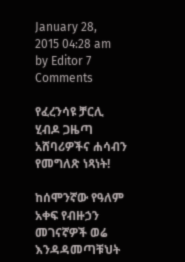January 28, 2015 04:28 am by Editor 7 Comments

የፈረንሳዩ ቻርሊ ሂብዶ ጋዜጣ አሸባሪዎችና ሐሳብን የመግለጽ ነጻነት!

ከሰሞንኛው የዓለም አቀፍ የብዙኃን መገናኛዎች ወሬ እንዳዳመጣቹህት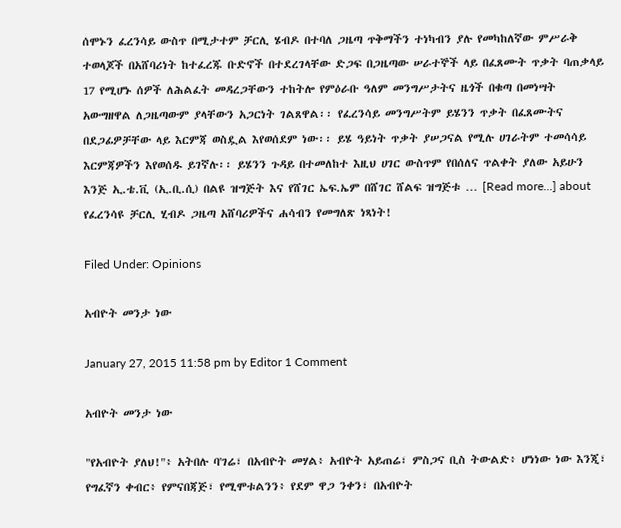ሰሞኑን ፈረንሳይ ውስጥ በሚታተም ቻርሊ ሄብዶ በተባለ ጋዜጣ ጥቅማችን ተነካብን ያሉ የመካከለኛው ምሥራቅ ተወላጆች በአሸባሪነት ከተፈረጁ ቡድኖች በተደረገላቸው ድጋፍ በጋዜጣው ሠራተኞች ላይ በፈጸሙት ጥቃት ባጠቃላይ 17 የሚሆኑ ሰዎች ለሕልፈት መዳረጋቸውን ተከትሎ የምዕራቡ ዓለም መንግሥታትና ዜጎች በቁጣ በመነሣት አውግዘዋል ለጋዜጣውም ያላቸውን አጋርነት ገልጸዋል፡፡ የፈረንሳይ መንግሥትም ይሄንን ጥቃት በፈጸሙትና በደጋፊዎቻቸው ላይ እርምጃ ወስዷል እየወሰደም ነው፡፡ ይሄ ዓይነት ጥቃት ያሠጋናል የሚሉ ሀገራትም ተመሳሳይ እርምጃዎችን እየወሰዱ ይገኛሉ፡፡ ይሄንን ጉዳይ በተመለከተ እዚህ ሀገር ውስጥም የበሰለና ጥልቀት ያለው አይሁን እንጅ ኢ.ቴ.ቪ (ኢ.ቢ.ሲ) በልዩ ዝግጅት እና የሸገር ኤፍ.ኤም በሸገር ሸልፍ ዝግጅቱ … [Read more...] about የፈረንሳዩ ቻርሊ ሂብዶ ጋዜጣ አሸባሪዎችና ሐሳብን የመግለጽ ነጻነት!

Filed Under: Opinions

አብዮት መንታ ነው

January 27, 2015 11:58 pm by Editor 1 Comment

አብዮት መንታ ነው

"የአብዮት ያለህ!"፥ አትበሉ ባ'ገሬ፣ በአብዮት መሃል፥ አብዮት አይጠሬ፣ ምስጋና ቢስ ትውልድ፥ ሆነነው ነው እንጂ፣ የግፈኛን ቀብር፥ የምናበጃጅ፣ የሚሞቱልንን፥ የደም ዋጋ ንቀን፣ በአብዮት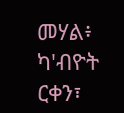መሃል፥ ካ'ብዮት ርቀን፣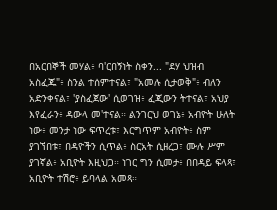በአርበኞች መሃል፥ ባ'ርበኝነት ስቀን... "ደሃ ህዝብ አስፈጁ"፥ ስንል ተሰምተናል፣ "አመሉ ሲታወቅ"፥ ብለን አድንቀናል፣ 'ያስፈጀው' ሲወገዝ፥ ፈጂውን ትተናል፣ አህያ እየፈራን፥ ዳውላ መ'ተናል። ልንገርህ ወገኔ፥ አብዮት ሁለት ነው፥ መንታ ነው ፍጥረቱ፣ እርግጥም አብዮት፥ ስም ያገኘበቱ፣ በዳዮችን ሲጥል፥ ስርአት ሲዘረጋ፣ ሙሉ ሥም ያገኛል፥ አቢዮት እዚህጋ። ነገር ግን ሲመታ፥ በበዳይ ፍላጻ፣ አቢዮት ተሽሮ፥ ይባላል አመጻ።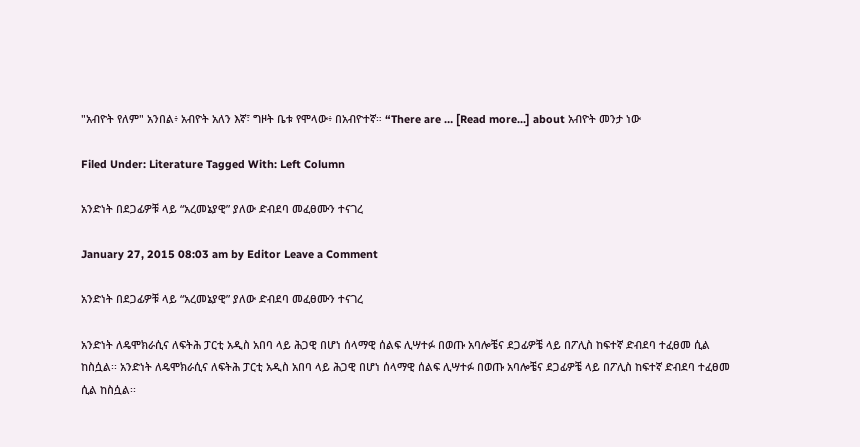"አብዮት የለም" አንበል፥ አብዮት አለን እኛ፣ ግዞት ቤቱ የሞላው፥ በአብዮተኛ። “There are … [Read more...] about አብዮት መንታ ነው

Filed Under: Literature Tagged With: Left Column

አንድነት በደጋፊዎቹ ላይ “አረመኔያዊ” ያለው ድብደባ መፈፀሙን ተናገረ

January 27, 2015 08:03 am by Editor Leave a Comment

አንድነት በደጋፊዎቹ ላይ “አረመኔያዊ” ያለው ድብደባ መፈፀሙን ተናገረ

አንድነት ለዴሞክራሲና ለፍትሕ ፓርቲ አዲስ አበባ ላይ ሕጋዊ በሆነ ሰላማዊ ሰልፍ ሊሣተፉ በወጡ አባሎቼና ደጋፊዎቼ ላይ በፖሊስ ከፍተኛ ድብደባ ተፈፀመ ሲል ከስሷል፡፡ አንድነት ለዴሞክራሲና ለፍትሕ ፓርቲ አዲስ አበባ ላይ ሕጋዊ በሆነ ሰላማዊ ሰልፍ ሊሣተፉ በወጡ አባሎቼና ደጋፊዎቼ ላይ በፖሊስ ከፍተኛ ድብደባ ተፈፀመ ሲል ከስሷል፡፡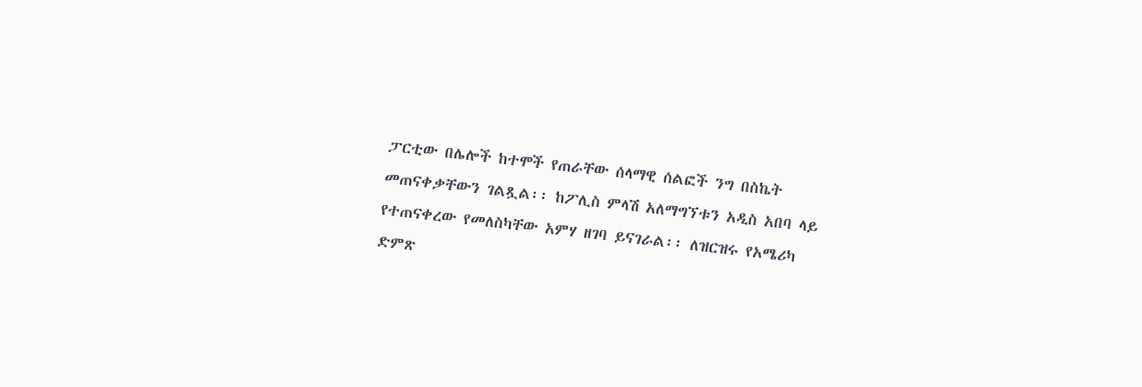ፓርቲው በሌሎች ከተሞች የጠራቸው ሰላማዊ ሰልፎች ንግ በስኬት መጠናቀቃቸውን ገልጿል፡፡ ከፖሊስ ምላሽ አለማግኘቱን አዲስ አበባ ላይ የተጠናቀረው የመለስካቸው አምሃ ዘገባ ይናገራል፡፡ ለዝርዝሩ የአሜሪካ ድምጽ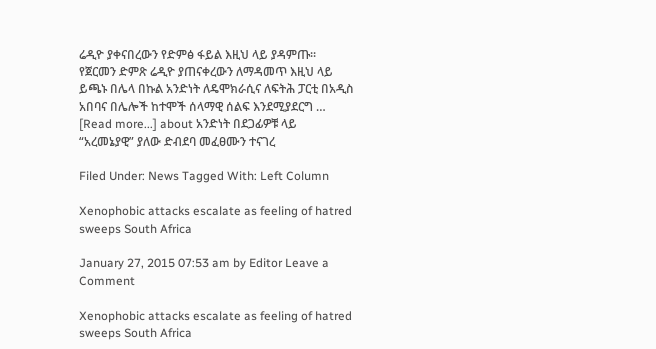ሬዲዮ ያቀናበረውን የድምፅ ፋይል እዚህ ላይ ያዳምጡ፡፡ የጀርመን ድምጽ ሬዲዮ ያጠናቀረውን ለማዳመጥ እዚህ ላይ ይጫኑ በሌላ በኩል አንድነት ለዴሞክራሲና ለፍትሕ ፓርቲ በአዲስ አበባና በሌሎች ከተሞች ሰላማዊ ሰልፍ እንደሚያደርግ … [Read more...] about አንድነት በደጋፊዎቹ ላይ “አረመኔያዊ” ያለው ድብደባ መፈፀሙን ተናገረ

Filed Under: News Tagged With: Left Column

Xenophobic attacks escalate as feeling of hatred sweeps South Africa

January 27, 2015 07:53 am by Editor Leave a Comment

Xenophobic attacks escalate as feeling of hatred sweeps South Africa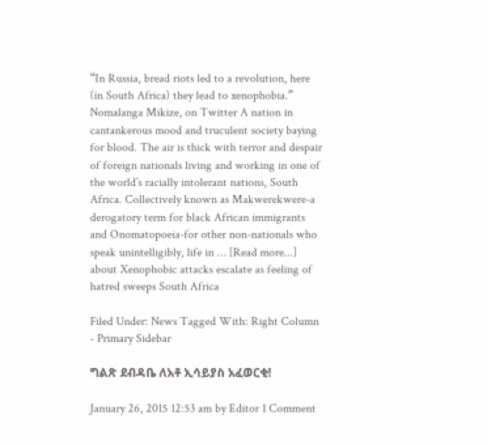“In Russia, bread riots led to a revolution, here (in South Africa) they lead to xenophobia.”  Nomalanga Mikize, on Twitter A nation in cantankerous mood and truculent society baying for blood. The air is thick with terror and despair of foreign nationals living and working in one of the world’s racially intolerant nations, South Africa. Collectively known as Makwerekwere-a derogatory term for black African immigrants and Onomatopoeia-for other non-nationals who speak unintelligibly, life in … [Read more...] about Xenophobic attacks escalate as feeling of hatred sweeps South Africa

Filed Under: News Tagged With: Right Column - Primary Sidebar

ግልጽ ደብዳቤ ለአቶ ኢሳይያስ አፈወርቂ!

January 26, 2015 12:53 am by Editor 1 Comment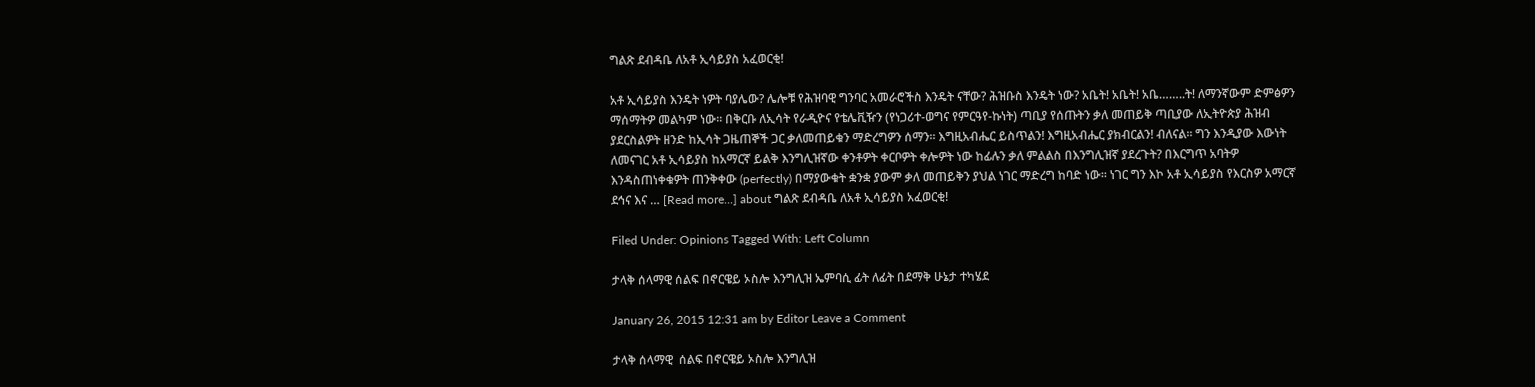ግልጽ ደብዳቤ ለአቶ ኢሳይያስ አፈወርቂ!

አቶ ኢሳይያስ እንዴት ነዎት ባያሌው? ሌሎቹ የሕዝባዊ ግንባር አመራሮችስ እንዴት ናቸው? ሕዝቡስ እንዴት ነው? አቤት! አቤት! አቤ……..ት! ለማንኛውም ድምፅዎን ማሰማትዎ መልካም ነው፡፡ በቅርቡ ለኢሳት የራዲዮና የቴሌቪዥን (የነጋሪተ-ወግና የምርዓየ-ኩነት) ጣቢያ የሰጡትን ቃለ መጠይቅ ጣቢያው ለኢትዮጵያ ሕዝብ ያደርስልዎት ዘንድ ከኢሳት ጋዜጠኞች ጋር ቃለመጠይቁን ማድረግዎን ሰማን፡፡ እግዚአብሔር ይስጥልን! እግዚአብሔር ያክብርልን! ብለናል፡፡ ግን እንዲያው እውነት ለመናገር አቶ ኢሳይያስ ከአማርኛ ይልቅ እንግሊዝኛው ቀንቶዎት ቀርቦዎት ቀሎዎት ነው ከፊሉን ቃለ ምልልስ በእንግሊዝኛ ያደረጉት? በእርግጥ አባትዎ እንዳስጠነቀቁዎት ጠንቅቀው (perfectly) በማያውቁት ቋንቋ ያውም ቃለ መጠይቅን ያህል ነገር ማድረግ ከባድ ነው፡፡ ነገር ግን እኮ አቶ ኢሳይያስ የእርስዎ አማርኛ ደኅና እና … [Read more...] about ግልጽ ደብዳቤ ለአቶ ኢሳይያስ አፈወርቂ!

Filed Under: Opinions Tagged With: Left Column

ታላቅ ሰላማዊ ሰልፍ በኖርዌይ ኦስሎ እንግሊዝ ኤምባሲ ፊት ለፊት በደማቅ ሁኔታ ተካሄደ

January 26, 2015 12:31 am by Editor Leave a Comment

ታላቅ ሰላማዊ  ሰልፍ በኖርዌይ ኦስሎ እንግሊዝ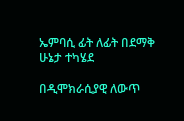ኤምባሲ ፊት ለፊት በደማቅ ሁኔታ ተካሄደ

በዲሞክራሲያዊ ለውጥ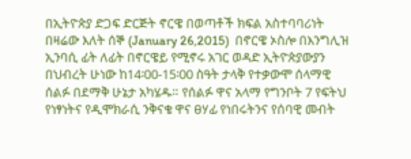በኢትዮጵያ ድጋፍ ድርጅት ኖርዌ በወጣቶች ክፍል አስተባባሪነት በዛሬው እለት ሰኞ (January 26,2015)  በኖርዌ ኦስሎ በእንግሊዝ ኢንባሲ ፊት ለፊት በኖርዌይ የሚኖሩ አገር ወዳድ ኢትዮጵያውያን በህብረት ሁነው ከ14፡00-15፡00 ስዓት ታላቅ የተቃውሞ ሰላማዊ ሰልፉ በደማቅ ሁኔታ አካሄዱ። የሰልፉ ዋና አላማ የግንቦት 7 የፍትህ የነፃነትና የዲሞክራሲ ንቅናቄ ዋና ፀሃፊ የነበሩትንና የሰባዊ መብት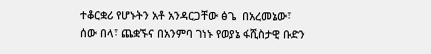ተቆርቋሪ የሆኑትን አቶ አንዳርጋቸው ፅጌ  በአረመኔው፣ ሰው በላ፣ ጨቋኙና በአንምባ ገነኑ የወያኔ ፋሺስታዊ ቡድን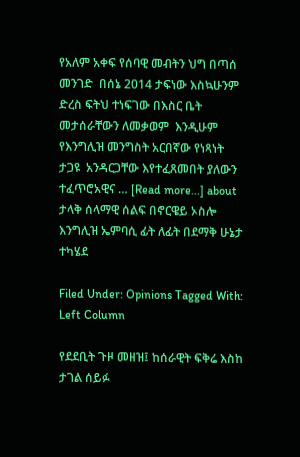የአለም አቀፍ የሰባዊ መብትን ህግ በጣሰ መንገድ  በሰኔ 2014 ታፍነው እስኳሁንም ድረስ ፍትህ ተነፍገው በእስር ቤት መታሰራቸውን ለመቃወም  እንዲሁም የእንግሊዝ መንግስት አርበኛው የነጻነት ታጋዩ  አንዳርጋቸው እየተፈጸመበት ያለውን ተፈጥሮአዊና … [Read more...] about ታላቅ ሰላማዊ ሰልፍ በኖርዌይ ኦስሎ እንግሊዝ ኤምባሲ ፊት ለፊት በደማቅ ሁኔታ ተካሄደ

Filed Under: Opinions Tagged With: Left Column

የደደቢት ጉዞ መዘዝ፤ ከሰራዊት ፍቅሬ እስከ ታገል ሰይፉ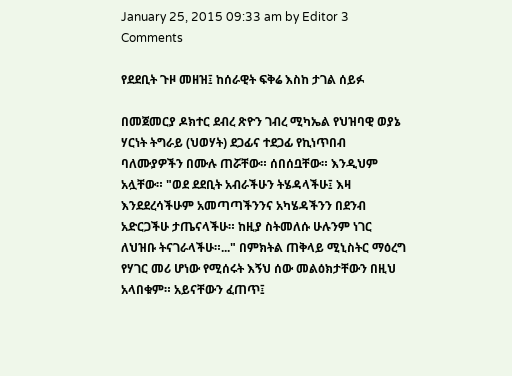January 25, 2015 09:33 am by Editor 3 Comments

የደደቢት ጉዞ መዘዝ፤ ከሰራዊት ፍቅሬ እስከ ታገል ሰይፉ

በመጀመርያ ዶክተር ደብረ ጽዮን ገብረ ሚካኤል የህዝባዊ ወያኔ ሃርነት ትግራይ (ህወሃት) ደጋፊና ተደጋፊ የኪነጥበብ ባለሙያዎችን በሙሉ ጠሯቸው። ሰበሰቧቸው። እንዲህም አሏቸው። "ወደ ደደቢት አብራችሁን ትሄዳላችሁ፤ እዛ እንደደረሳችሁም አመጣጣችንንና አካሄዳችንን በደንብ አድርጋችሁ ታጤናላችሁ። ከዚያ ስትመለሱ ሁሉንም ነገር ለህዝቡ ትናገራላችሁ።..." በምክትል ጠቅላይ ሚኒስትር ማዕረግ የሃገር መሪ ሆነው የሚሰሩት እኝህ ሰው መልዕክታቸውን በዚህ አላበቁም። አይናቸውን ፈጠጥ፤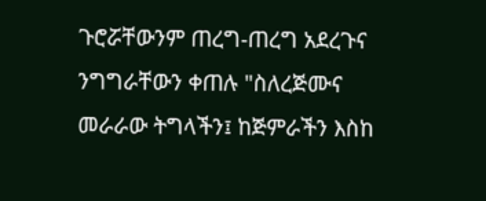ጉሮሯቸውንም ጠረግ-ጠረግ አደረጉና ንግግራቸውን ቀጠሉ "ስለረጅሙና መራራው ትግላችን፤ ከጅምራችን እስከ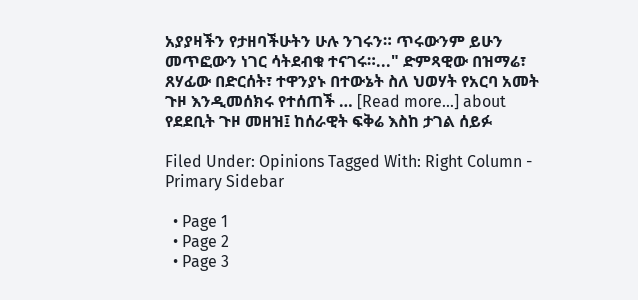አያያዛችን የታዘባችሁትን ሁሉ ንገሩን። ጥሩውንም ይሁን መጥፎውን ነገር ሳትደብቁ ተናገሩ።..." ድምጻዊው በዝማሬ፣ ጸሃፊው በድርሰት፣ ተዋንያኑ በተውኔት ስለ ህወሃት የአርባ አመት ጉዞ እንዲመሰክሩ የተሰጠች … [Read more...] about የደደቢት ጉዞ መዘዝ፤ ከሰራዊት ፍቅሬ እስከ ታገል ሰይፉ

Filed Under: Opinions Tagged With: Right Column - Primary Sidebar

  • Page 1
  • Page 2
  • Page 3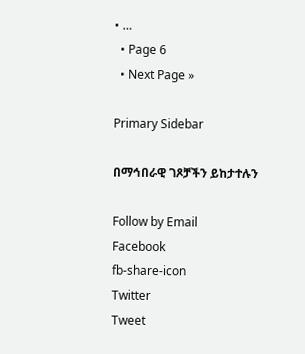• …
  • Page 6
  • Next Page »

Primary Sidebar

በማኅበራዊ ገጾቻችን ይከታተሉን

Follow by Email
Facebook
fb-share-icon
Twitter
Tweet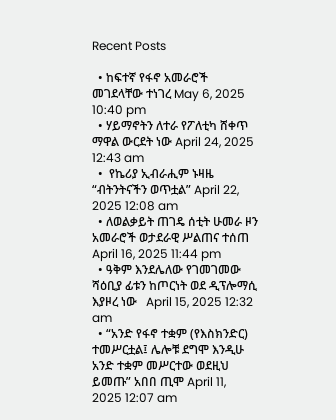Recent Posts

  • ከፍተኛ የፋኖ አመራሮች መገደላቸው ተነገረ May 6, 2025 10:40 pm
  • ሃይማኖትን ለተራ የፖለቲካ ሸቀጥ ማዋል ውርደት ነው April 24, 2025 12:43 am
  •  የኬሪያ ኢብራሒም ኑዛዜ “ብትንትናችን ወጥቷል” April 22, 2025 12:08 am
  • ለወልቃይት ጠገዴ ሰቲት ሁመራ ዞን አመራሮች ወታደራዊ ሥልጠና ተሰጠ April 16, 2025 11:44 pm
  • ዓቅም እንደሌለው የገመገመው ሻዕቢያ ፊቱን ከጦርነት ወደ ዲፕሎማሲ እያዞረ ነው   April 15, 2025 12:32 am
  • “አንድ የፋኖ ተቋም (የእስክንድር) ተመሥርቷል፤ ሌሎቹ ደግሞ እንዲሁ አንድ ተቋም መሥርተው ወደዚህ ይመጡ” አበበ ጢሞ April 11, 2025 12:07 am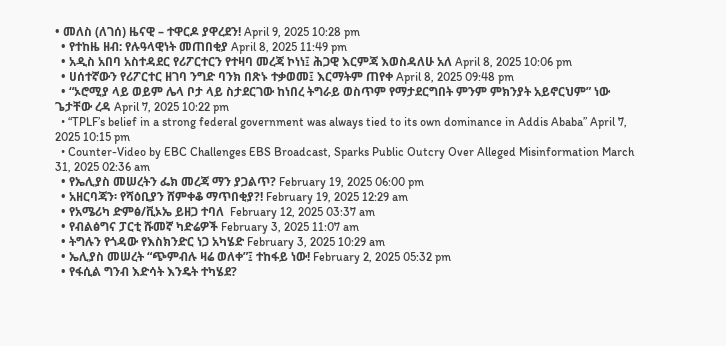• መለስ (ለገሰ) ዜናዊ – ተዋርዶ ያዋረደን! April 9, 2025 10:28 pm
  • የተከዜ ዘብ: የሉዓላዊነት መጠበቂያ April 8, 2025 11:49 pm
  • አዲስ አበባ አስተዳደር የሪፖርተርን የተዛባ መረጃ ኮነነ፤ ሕጋዊ እርምጃ እወስዳለሁ አለ April 8, 2025 10:06 pm
  • ሀሰተኛውን የሪፖርተር ዘገባ ንግድ ባንክ በጽኑ ተቃወመ፤ እርማትም ጠየቀ April 8, 2025 09:48 pm
  • “ኦሮሚያ ላይ ወይም ሌላ ቦታ ላይ ስታደርገው ከነበረ ትግራይ ወስጥም የማታደርግበት ምንም ምክንያት አይኖርህም” ነው ጌታቸው ረዳ April 7, 2025 10:22 pm
  • “TPLF’s belief in a strong federal government was always tied to its own dominance in Addis Ababa” April 7, 2025 10:15 pm
  • Counter-Video by EBC Challenges EBS Broadcast, Sparks Public Outcry Over Alleged Misinformation March 31, 2025 02:36 am
  • የኤሊያስ መሠረትን ፌክ መረጃ ማን ያጋልጥ? February 19, 2025 06:00 pm
  • አዘርባጃን፡ የሻዕቢያን ሸምቀቆ ማጥበቂያ?! February 19, 2025 12:29 am
  • የአሜሪካ ድምፅ/ቪኦኤ ይዘጋ ተባለ  February 12, 2025 03:37 am
  • የብልፅግና ፓርቲ ሹመኛ ካድሬዎች February 3, 2025 11:07 am
  • ትግሉን የጎዳው የእስክንድር ነጋ አካሄድ February 3, 2025 10:29 am
  • ኤሊያስ መሠረት “ጭምብሉ ዛሬ ወለቀ”፤ ተከፋይ ነው! February 2, 2025 05:32 pm
  • የፋሲል ግንብ እድሳት እንዴት ተካሄደ?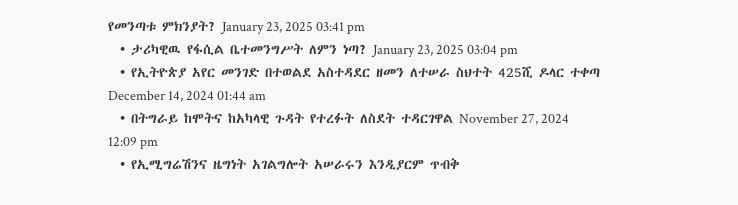የመንጣቱ ምክንያት? January 23, 2025 03:41 pm
  • ታሪካዊዉ የፋሲል ቤተመንግሥት ለምን ነጣ? January 23, 2025 03:04 pm
  • የኢትዮጵያ አየር መንገድ በተወልደ አስተዳደር ዘመን ለተሠራ ስህተት 425ሺ ዶላር ተቀጣ December 14, 2024 01:44 am
  • በትግራይ ከሞትና ከአካላዊ ጉዳት የተረፉት ለስደት ተዳርገዋል November 27, 2024 12:09 pm
  • የኢሚግሬሽንና ዜግነት አገልግሎት አሠራሩን እንዲያርም ጥብቅ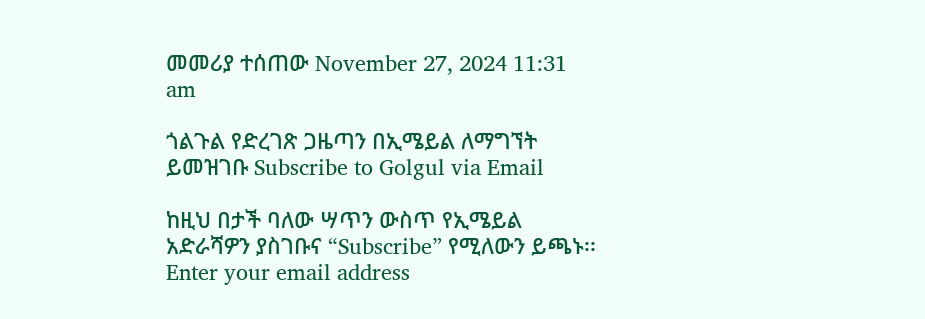መመሪያ ተሰጠው November 27, 2024 11:31 am

ጎልጉል የድረገጽ ጋዜጣን በኢሜይል ለማግኘት ይመዝገቡ Subscribe to Golgul via Email

ከዚህ በታች ባለው ሣጥን ውስጥ የኢሜይል አድራሻዎን ያስገቡና “Subscribe” የሚለውን ይጫኑ፡፡
Enter your email address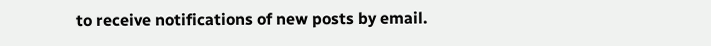to receive notifications of new posts by email.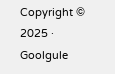Copyright © 2025 · Goolgule